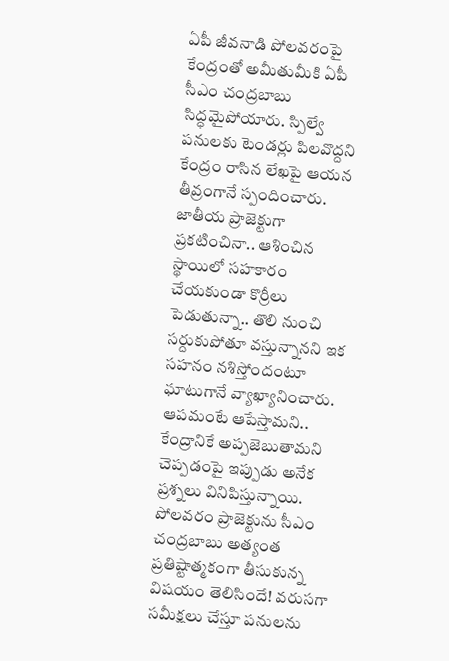ఏపీ జీవనాడి పోలవరంపై కేంద్రంతో అమీతుమీకి ఏపీ సీఎం చంద్రబాబు సిద్ధమైపోయారు. స్పిల్వే పనులకు టెండర్లు పిలవొద్దని కేంద్రం రాసిన లేఖపై ఆయన తీవ్రంగానే స్పందించారు. జాతీయ ప్రాజెక్టుగా ప్రకటించినా.. ఆశించిన స్థాయిలో సహకారం చేయకుండా కొర్రీలు పెడుతున్నా.. తొలి నుంచి సర్దుకుపోతూ వస్తున్నానని ఇక సహనం నశిస్తోందంటూ ఘాటుగానే వ్యాఖ్యానించారు. ఆపమంటే ఆపేస్తామని.. కేంద్రానికే అప్పజెబుతామని చెప్పడంపై ఇప్పుడు అనేక ప్రశ్నలు వినిపిస్తున్నాయి. పోలవరం ప్రాజెక్టును సీఎం చంద్రబాబు అత్యంత ప్రతిష్టాత్మకంగా తీసుకున్న విషయం తెలిసిందే! వరుసగా సమీక్షలు చేస్తూ పనులను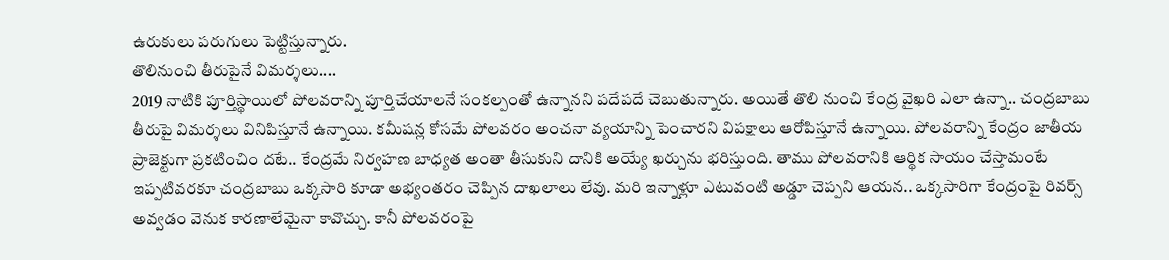ఉరుకులు పరుగులు పెట్టిస్తున్నారు.
తొలినుంచి తీరుపైనే విమర్శలు....
2019 నాటికి పూర్తిస్థాయిలో పోలవరాన్ని పూర్తిచేయాలనే సంకల్పంతో ఉన్నానని పదేపదే చెబుతున్నారు. అయితే తొలి నుంచి కేంద్ర వైఖరి ఎలా ఉన్నా.. చంద్రబాబు తీరుపై విమర్శలు వినిపిస్తూనే ఉన్నాయి. కమీషన్ల కోసమే పోలవరం అంచనా వ్యయాన్ని పెంచారని విపక్షాలు ఆరోపిస్తూనే ఉన్నాయి. పోలవరాన్ని కేంద్రం జాతీయ ప్రాజెక్టుగా ప్రకటించిం దటే.. కేంద్రమే నిర్వహణ బాధ్యత అంతా తీసుకుని దానికి అయ్యే ఖర్చును భరిస్తుంది. తాము పోలవరానికి ఆర్థిక సాయం చేస్తామంటే ఇప్పటివరకూ చంద్రబాబు ఒక్కసారి కూడా అభ్యంతరం చెప్పిన దాఖలాలు లేవు. మరి ఇన్నాళ్లూ ఎటువంటి అడ్డూ చెప్పని ఆయన.. ఒక్కసారిగా కేంద్రంపై రివర్స్ అవ్వడం వెనుక కారణాలేమైనా కావొచ్చు. కానీ పోలవరంపై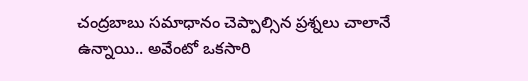చంద్రబాబు సమాధానం చెప్పాల్సిన ప్రశ్నలు చాలానే ఉన్నాయి.. అవేంటో ఒకసారి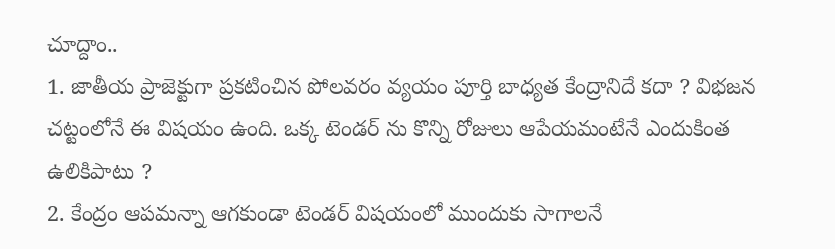చూద్దాం..
1. జాతీయ ప్రాజెక్టుగా ప్రకటించిన పోలవరం వ్యయం పూర్తి బాధ్యత కేంద్రానిదే కదా ? విభజన చట్టంలోనే ఈ విషయం ఉంది. ఒక్క టెండర్ ను కొన్ని రోజులు ఆపేయమంటేనే ఎందుకింత ఉలికిపాటు ?
2. కేంద్రం ఆపమన్నా ఆగకుండా టెండర్ విషయంలో ముందుకు సాగాలనే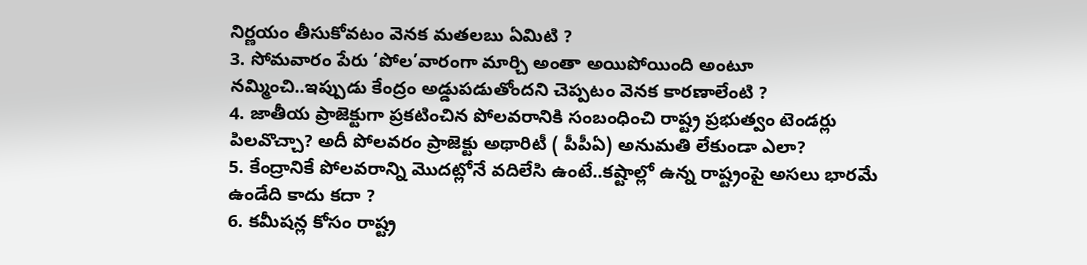నిర్ణయం తీసుకోవటం వెనక మతలబు ఏమిటి ?
3. సోమవారం పేరు ‘పోల’వారంగా మార్చి అంతా అయిపోయింది అంటూ నమ్మించి..ఇప్పుడు కేంద్రం అడ్డుపడుతోందని చెప్పటం వెనక కారణాలేంటి ?
4. జాతీయ ప్రాజెక్టుగా ప్రకటించిన పోలవరానికి సంబంధించి రాష్ట్ర ప్రభుత్వం టెండర్లు పిలవొచ్చా? అదీ పోలవరం ప్రాజెక్టు అథారిటీ ( పీపీఏ) అనుమతి లేకుండా ఎలా?
5. కేంద్రానికే పోలవరాన్ని మొదట్లోనే వదిలేసి ఉంటే..కష్టాల్లో ఉన్న రాష్ట్రంపై అసలు భారమే ఉండేది కాదు కదా ?
6. కమీషన్ల కోసం రాష్ట్ర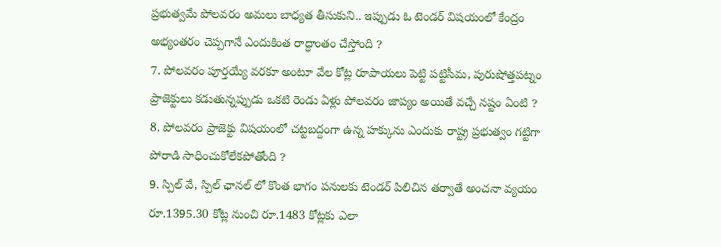ప్రభుత్వమే పోలవరం అమలు బాధ్యత తీసుకుని.. ఇప్పుడు ఓ టెండర్ విషయంలో కేంద్రం అభ్యంతరం చెప్పగానే ఎందుకింత రాద్ధాంతం చేస్తోంది ?
7. పోలవరం పూర్తయ్యే వరకూ అంటూ వేల కోట్ల రూపాయలు పెట్టి పట్టిసీమ, పురుషోత్తపట్నం ప్రాజెక్టులు కడుతున్నప్పుడు ఒకటి రెండు ఏళ్లు పోలవరం జాప్యం అయితే వచ్చే నష్టం ఏంటి ?
8. పోలవరం ప్రాజెక్టు విషయంలో చట్టబద్దంగా ఉన్న హక్కును ఎందుకు రాష్ట్ర ప్రభుత్వం గట్టిగా పోరాడి సాధించుకోలేకపోతోంది ?
9. స్పిల్ వే, స్పిల్ ఛానల్ లో కొంత భాగం పనులకు టెండర్ పిలిచిన తర్వాతే అంచనా వ్యయం రూ.1395.30 కోట్ల నుంచి రూ.1483 కోట్లకు ఎలా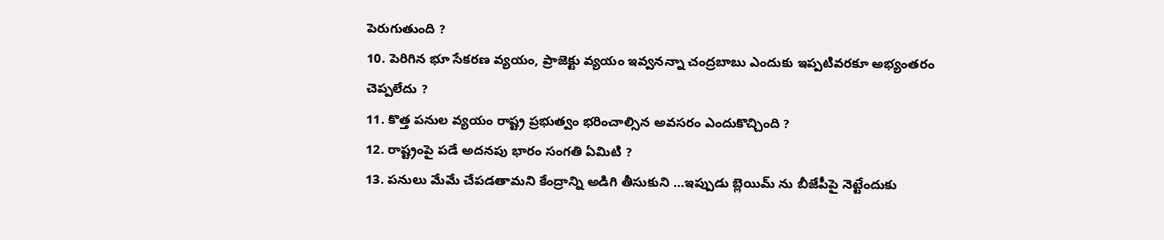పెరుగుతుంది ?
10. పెరిగిన భూ సేకరణ వ్యయం, ప్రాజెక్టు వ్యయం ఇవ్వనన్నా చంద్రబాబు ఎందుకు ఇప్పటివరకూ అభ్యంతరం చెప్పలేదు ?
11. కొత్త పనుల వ్యయం రాష్ట్ర ప్రభుత్వం భరించాల్సిన అవసరం ఎందుకొచ్చింది ?
12. రాష్ట్రంపై పడే అదనపు భారం సంగతి ఏమిటి ?
13. పనులు మేమే చేపడతామని కేంద్రాన్ని అడిగి తీసుకుని …ఇప్పుడు బ్లెయిమ్ ను బీజేపీపై నెట్టేందుకు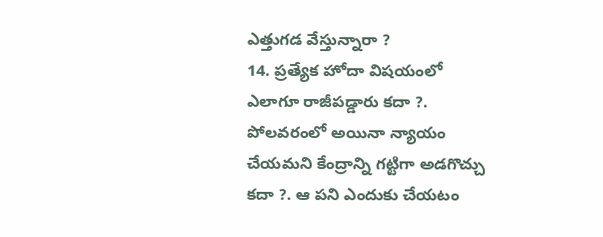ఎత్తుగడ వేస్తున్నారా ?
14. ప్రత్యేక హోదా విషయంలో ఎలాగూ రాజీపడ్డారు కదా ?. పోలవరంలో అయినా న్యాయం చేయమని కేంద్రాన్ని గట్టిగా అడగొచ్చు కదా ?. ఆ పని ఎందుకు చేయటం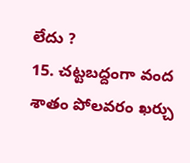లేదు ?
15. చట్టబద్దంగా వంద శాతం పోలవరం ఖర్చు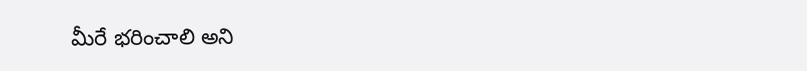మీరే భరించాలి అని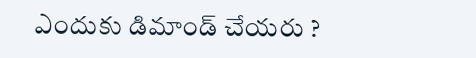ఎందుకు డిమాండ్ చేయరు ?